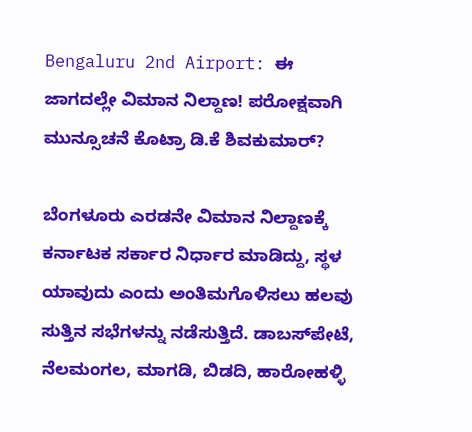Bengaluru 2nd Airport: ಈ ಜಾಗದಲ್ಲೇ ವಿಮಾನ ನಿಲ್ದಾಣ! ಪರೋಕ್ಷವಾಗಿ ಮುನ್ಸೂಚನೆ ಕೊಟ್ರಾ ಡಿ.ಕೆ ಶಿವಕುಮಾರ್?

ಬೆಂಗಳೂರು ಎರಡನೇ ವಿಮಾನ ನಿಲ್ದಾಣಕ್ಕೆ ಕರ್ನಾಟಕ ಸರ್ಕಾರ ನಿರ್ಧಾರ ಮಾಡಿದ್ದು, ಸ್ಥಳ ಯಾವುದು ಎಂದು ಅಂತಿಮಗೊಳಿಸಲು ಹಲವು ಸುತ್ತಿನ ಸಭೆಗಳನ್ನು ನಡೆಸುತ್ತಿದೆ. ಡಾಬಸ್‌ಪೇಟೆ, ನೆಲಮಂಗಲ, ಮಾಗಡಿ, ಬಿಡದಿ, ಹಾರೋಹಳ್ಳಿ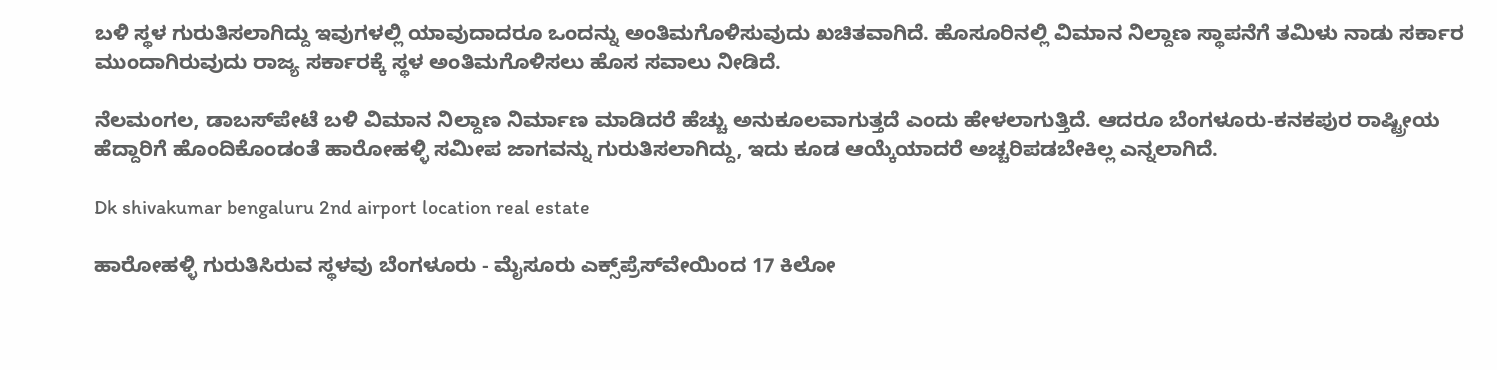ಬಳಿ ಸ್ಥಳ ಗುರುತಿಸಲಾಗಿದ್ದು ಇವುಗಳಲ್ಲಿ ಯಾವುದಾದರೂ ಒಂದನ್ನು ಅಂತಿಮಗೊಳಿಸುವುದು ಖಚಿತವಾಗಿದೆ. ಹೊಸೂರಿನಲ್ಲಿ ವಿಮಾನ ನಿಲ್ದಾಣ ಸ್ಥಾಪನೆಗೆ ತಮಿಳು ನಾಡು ಸರ್ಕಾರ ಮುಂದಾಗಿರುವುದು ರಾಜ್ಯ ಸರ್ಕಾರಕ್ಕೆ ಸ್ಥಳ ಅಂತಿಮಗೊಳಿಸಲು ಹೊಸ ಸವಾಲು ನೀಡಿದೆ.

ನೆಲಮಂಗಲ, ಡಾಬಸ್‌ಪೇಟೆ ಬಳಿ ವಿಮಾನ ನಿಲ್ದಾಣ ನಿರ್ಮಾಣ ಮಾಡಿದರೆ ಹೆಚ್ಚು ಅನುಕೂಲವಾಗುತ್ತದೆ ಎಂದು ಹೇಳಲಾಗುತ್ತಿದೆ. ಆದರೂ ಬೆಂಗಳೂರು-ಕನಕಪುರ ರಾಷ್ಟ್ರೀಯ ಹೆದ್ದಾರಿಗೆ ಹೊಂದಿಕೊಂಡಂತೆ ಹಾರೋಹಳ್ಳಿ ಸಮೀಪ ಜಾಗವನ್ನು ಗುರುತಿಸಲಾಗಿದ್ದು, ಇದು ಕೂಡ ಆಯ್ಕೆಯಾದರೆ ಅಚ್ಚರಿಪಡಬೇಕಿಲ್ಲ ಎನ್ನಲಾಗಿದೆ.

Dk shivakumar bengaluru 2nd airport location real estate

ಹಾರೋಹಳ್ಳಿ ಗುರುತಿಸಿರುವ ಸ್ಥಳವು ಬೆಂಗಳೂರು - ಮೈಸೂರು ಎಕ್ಸ್‌ಪ್ರೆಸ್‌ವೇಯಿಂದ 17 ಕಿಲೋ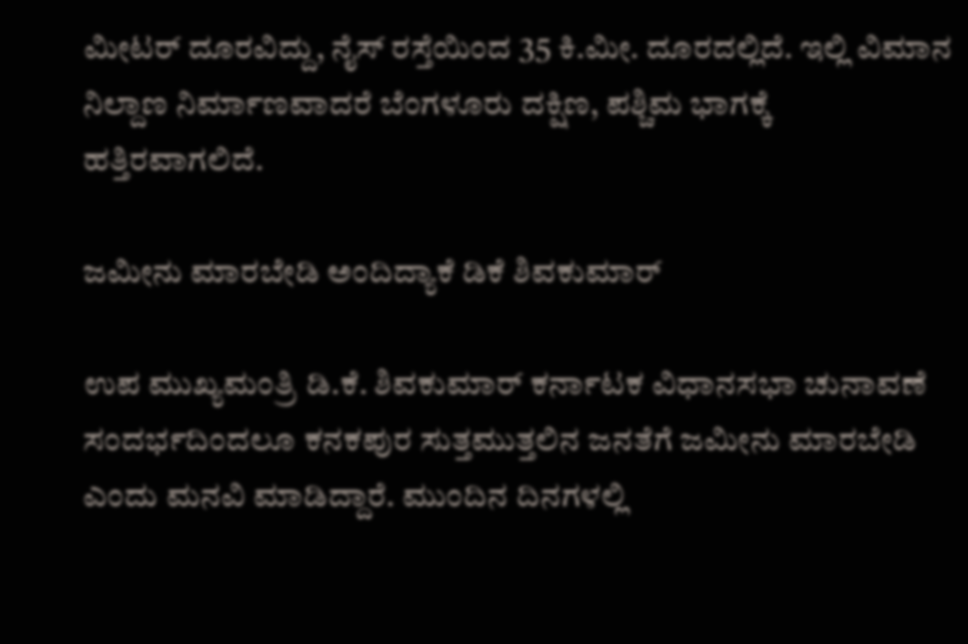ಮೀಟರ್ ದೂರವಿದ್ದು, ನೈಸ್ ರಸ್ತೆಯಿಂದ 35 ಕಿ.ಮೀ. ದೂರದಲ್ಲಿದೆ. ಇಲ್ಲಿ ವಿಮಾನ ನಿಲ್ದಾಣ ನಿರ್ಮಾಣವಾದರೆ ಬೆಂಗಳೂರು ದಕ್ಷಿಣ, ಪಶ್ಚಿಮ ಭಾಗಕ್ಕೆ ಹತ್ತಿರವಾಗಲಿದೆ.

ಜಮೀನು ಮಾರಬೇಡಿ ಅಂದಿದ್ಯಾಕೆ ಡಿಕೆ ಶಿವಕುಮಾರ್

ಉಪ ಮುಖ್ಯಮಂತ್ರಿ ಡಿ.ಕೆ. ಶಿವಕುಮಾರ್ ಕರ್ನಾಟಕ ವಿಧಾನಸಭಾ ಚುನಾವಣೆ ಸಂದರ್ಭದಿಂದಲೂ ಕನಕಪುರ ಸುತ್ತಮುತ್ತಲಿನ ಜನತೆಗೆ ಜಮೀನು ಮಾರಬೇಡಿ ಎಂದು ಮನವಿ ಮಾಡಿದ್ದಾರೆ. ಮುಂದಿನ ದಿನಗಳಲ್ಲಿ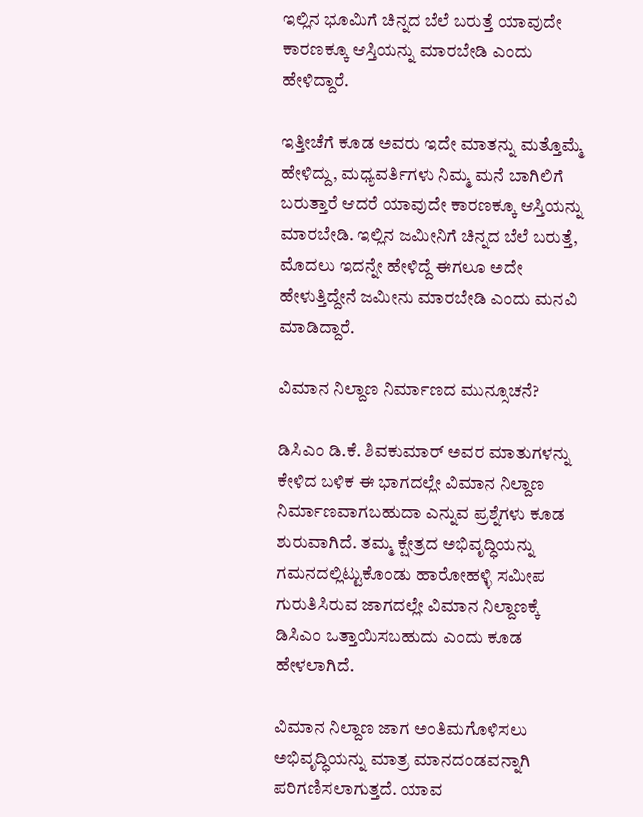ಇಲ್ಲಿನ ಭೂಮಿಗೆ ಚಿನ್ನದ ಬೆಲೆ ಬರುತ್ತೆ ಯಾವುದೇ ಕಾರಣಕ್ಕೂ ಆಸ್ತಿಯನ್ನು ಮಾರಬೇಡಿ ಎಂದು ಹೇಳಿದ್ದಾರೆ.

ಇತ್ತೀಚೆಗೆ ಕೂಡ ಅವರು ಇದೇ ಮಾತನ್ನು ಮತ್ತೊಮ್ಮೆ ಹೇಳಿದ್ದು, ಮಧ್ಯವರ್ತಿಗಳು ನಿಮ್ಮ ಮನೆ ಬಾಗಿಲಿಗೆ ಬರುತ್ತಾರೆ ಆದರೆ ಯಾವುದೇ ಕಾರಣಕ್ಕೂ ಆಸ್ತಿಯನ್ನು ಮಾರಬೇಡಿ. ಇಲ್ಲಿನ ಜಮೀನಿಗೆ ಚಿನ್ನದ ಬೆಲೆ ಬರುತ್ತೆ, ಮೊದಲು ಇದನ್ನೇ ಹೇಳಿದ್ದೆ ಈಗಲೂ ಅದೇ ಹೇಳುತ್ತಿದ್ದೇನೆ ಜಮೀನು ಮಾರಬೇಡಿ ಎಂದು ಮನವಿ ಮಾಡಿದ್ದಾರೆ.

ವಿಮಾನ ನಿಲ್ದಾಣ ನಿರ್ಮಾಣದ ಮುನ್ಸೂಚನೆ?

ಡಿಸಿಎಂ ಡಿ.ಕೆ. ಶಿವಕುಮಾರ್ ಅವರ ಮಾತುಗಳನ್ನು ಕೇಳಿದ ಬಳಿಕ ಈ ಭಾಗದಲ್ಲೇ ವಿಮಾನ ನಿಲ್ದಾಣ ನಿರ್ಮಾಣವಾಗಬಹುದಾ ಎನ್ನುವ ಪ್ರಶ್ನೆಗಳು ಕೂಡ ಶುರುವಾಗಿದೆ. ತಮ್ಮ ಕ್ಷೇತ್ರದ ಅಭಿವೃದ್ಧಿಯನ್ನು ಗಮನದಲ್ಲಿಟ್ಟುಕೊಂಡು ಹಾರೋಹಳ್ಳಿ ಸಮೀಪ ಗುರುತಿಸಿರುವ ಜಾಗದಲ್ಲೇ ವಿಮಾನ ನಿಲ್ದಾಣಕ್ಕೆ ಡಿಸಿಎಂ ಒತ್ತಾಯಿಸಬಹುದು ಎಂದು ಕೂಡ ಹೇಳಲಾಗಿದೆ.

ವಿಮಾನ ನಿಲ್ದಾಣ ಜಾಗ ಅಂತಿಮಗೊಳಿಸಲು ಅಭಿವೃದ್ಧಿಯನ್ನು ಮಾತ್ರ ಮಾನದಂಡವನ್ನಾಗಿ ಪರಿಗಣಿಸಲಾಗುತ್ತದೆ. ಯಾವ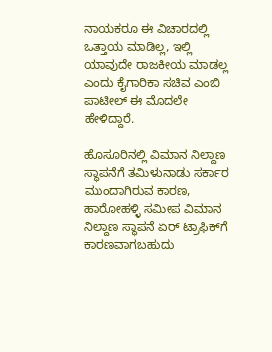ನಾಯಕರೂ ಈ ವಿಚಾರದಲ್ಲಿ ಒತ್ತಾಯ ಮಾಡಿಲ್ಲ, ಇಲ್ಲಿ ಯಾವುದೇ ರಾಜಕೀಯ ಮಾಡಲ್ಲ ಎಂದು ಕೈಗಾರಿಕಾ ಸಚಿವ ಎಂಬಿ ಪಾಟೀಲ್ ಈ ಮೊದಲೇ ಹೇಳಿದ್ದಾರೆ.

ಹೊಸೂರಿನಲ್ಲಿ ವಿಮಾನ ನಿಲ್ದಾಣ ಸ್ಥಾಪನೆಗೆ ತಮಿಳುನಾಡು ಸರ್ಕಾರ ಮುಂದಾಗಿರುವ ಕಾರಣ, ಹಾರೋಹಳ್ಳಿ ಸಮೀಪ ವಿಮಾನ ನಿಲ್ದಾಣ ಸ್ಥಾಪನೆ ಏರ್ ಟ್ರಾಫಿಕ್‌ಗೆ ಕಾರಣವಾಗಬಹುದು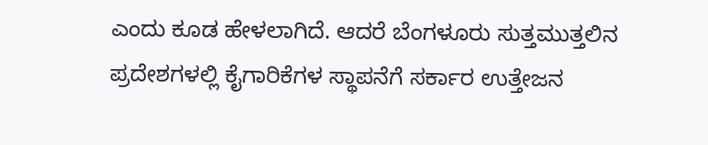ಎಂದು ಕೂಡ ಹೇಳಲಾಗಿದೆ. ಆದರೆ ಬೆಂಗಳೂರು ಸುತ್ತಮುತ್ತಲಿನ ಪ್ರದೇಶಗಳಲ್ಲಿ ಕೈಗಾರಿಕೆಗಳ ಸ್ಥಾಪನೆಗೆ ಸರ್ಕಾರ ಉತ್ತೇಜನ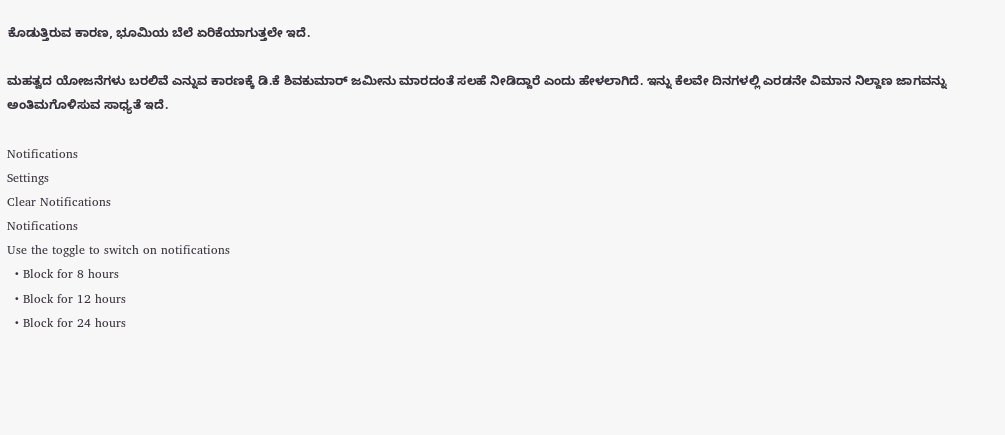ಕೊಡುತ್ತಿರುವ ಕಾರಣ, ಭೂಮಿಯ ಬೆಲೆ ಏರಿಕೆಯಾಗುತ್ತಲೇ ಇದೆ.

ಮಹತ್ವದ ಯೋಜನೆಗಳು ಬರಲಿವೆ ಎನ್ನುವ ಕಾರಣಕ್ಕೆ ಡಿ.ಕೆ ಶಿವಕುಮಾರ್ ಜಮೀನು ಮಾರದಂತೆ ಸಲಹೆ ನೀಡಿದ್ದಾರೆ ಎಂದು ಹೇಳಲಾಗಿದೆ. ಇನ್ನು ಕೆಲವೇ ದಿನಗಳಲ್ಲಿ ಎರಡನೇ ವಿಮಾನ ನಿಲ್ದಾಣ ಜಾಗವನ್ನು ಅಂತಿಮಗೊಳಿಸುವ ಸಾಧ್ಯತೆ ಇದೆ.

Notifications
Settings
Clear Notifications
Notifications
Use the toggle to switch on notifications
  • Block for 8 hours
  • Block for 12 hours
  • Block for 24 hours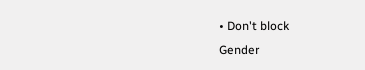• Don't block
Gender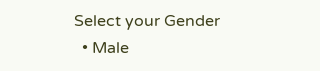Select your Gender
  • Male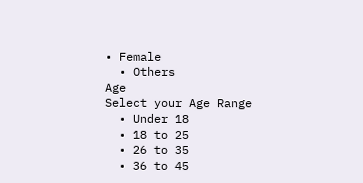• Female
  • Others
Age
Select your Age Range
  • Under 18
  • 18 to 25
  • 26 to 35
  • 36 to 45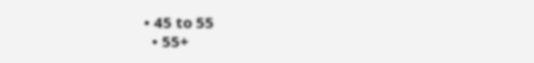• 45 to 55
  • 55+